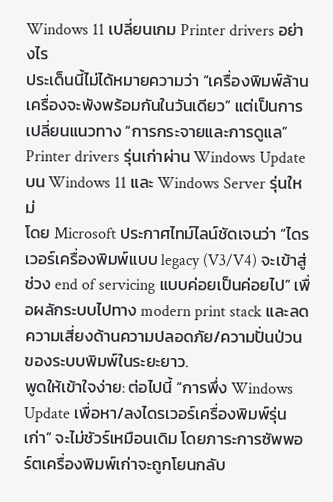Windows 11 เปลี่ยนเกม Printer drivers อย่างไร
ประเด็นนี้ไม่ได้หมายความว่า “เครื่องพิมพ์ล้านเครื่องจะพังพร้อมกันในวันเดียว” แต่เป็นการเปลี่ยนแนวทาง “การกระจายและการดูแล” Printer drivers รุ่นเก่าผ่าน Windows Update บน Windows 11 และ Windows Server รุ่นใหม่
โดย Microsoft ประกาศไทม์ไลน์ชัดเจนว่า “ไดรเวอร์เครื่องพิมพ์แบบ legacy (V3/V4) จะเข้าสู่ช่วง end of servicing แบบค่อยเป็นค่อยไป” เพื่อผลักระบบไปทาง modern print stack และลดความเสี่ยงด้านความปลอดภัย/ความปั่นป่วนของระบบพิมพ์ในระยะยาว.
พูดให้เข้าใจง่าย: ต่อไปนี้ “การพึ่ง Windows Update เพื่อหา/ลงไดรเวอร์เครื่องพิมพ์รุ่นเก่า” จะไม่ชัวร์เหมือนเดิม โดยภาระการซัพพอร์ตเครื่องพิมพ์เก่าจะถูกโยนกลับ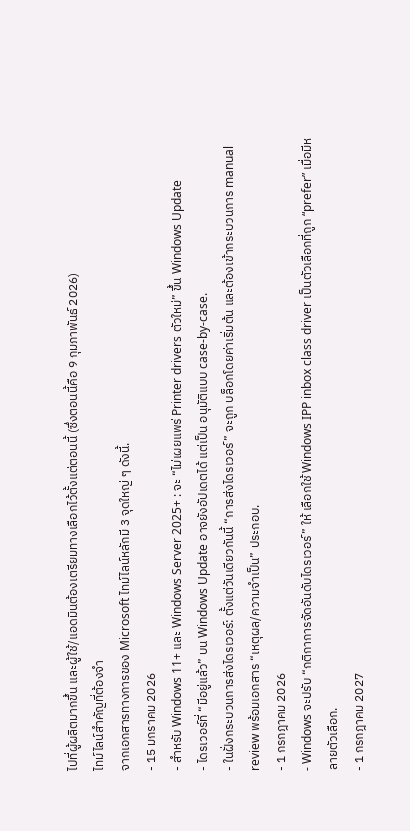ไปที่ผู้ผลิตมากขึ้น และผู้ใช้/แอดมินต้องเตรียมทางเลือกไว้ตั้งแต่ตอนนี้ (ซึ่งตอนนี้คือ 9 กุมภาพันธ์ 2026)
ไทม์ไลน์สำคัญที่ต้องจำ
จากเอกสารทางการของ Microsoft ไทม์ไลน์หลักมี 3 จุดใหญ่ ๆ ดังนี้.
- 15 มกราคม 2026
- สำหรับ Windows 11+ และ Windows Server 2025+ : จะ “ไม่เผยแพร่ Printer drivers ตัวใหม่” ขึ้น Windows Update
- ไดรเวอร์ที่ “มีอยู่แล้ว” บน Windows Update อาจยังอัปเดตได้ แต่เป็น อนุมัติแบบ case-by-case.
- ในฝั่งกระบวนการส่งไดรเวอร์: ตั้งแต่วันเดียวกันนี้ “การส่งไดรเวอร์” จะถูก บล็อกโดยค่าเริ่มต้น และต้องเข้ากระบวนการ manual review พร้อมเอกสาร “เหตุผล/ความจำเป็น” ประกอบ.
- 1 กรกฎาคม 2026
- Windows จะปรับ “กติกาการจัดอันดับไดรเวอร์” ให้ เลือกใช้ Windows IPP inbox class driver เป็นตัวเลือกที่ถูก “prefer” เมื่อมีหลายตัวเลือก.
- 1 กรกฎาคม 2027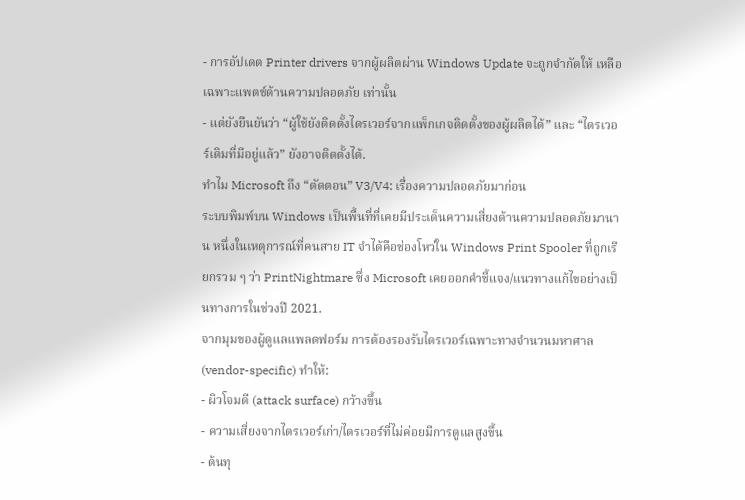- การอัปเดต Printer drivers จากผู้ผลิตผ่าน Windows Update จะถูกจำกัดให้ เหลือเฉพาะแพตช์ด้านความปลอดภัย เท่านั้น
- แต่ยังยืนยันว่า “ผู้ใช้ยังติดตั้งไดรเวอร์จากแพ็กเกจติดตั้งของผู้ผลิตได้” และ “ไดรเวอร์เดิมที่มีอยู่แล้ว” ยังอาจติดตั้งได้.
ทำไม Microsoft ถึง “ตัดตอน” V3/V4: เรื่องความปลอดภัยมาก่อน
ระบบพิมพ์บน Windows เป็นพื้นที่ที่เคยมีประเด็นความเสี่ยงด้านความปลอดภัยมานาน หนึ่งในเหตุการณ์ที่คนสาย IT จำได้คือช่องโหว่ใน Windows Print Spooler ที่ถูกเรียกรวม ๆ ว่า PrintNightmare ซึ่ง Microsoft เคยออกคำชี้แจง/แนวทางแก้ไขอย่างเป็นทางการในช่วงปี 2021.
จากมุมของผู้ดูแลแพลตฟอร์ม การต้องรองรับไดรเวอร์เฉพาะทางจำนวนมหาศาล (vendor-specific) ทำให้:
- ผิวโจมตี (attack surface) กว้างขึ้น
- ความเสี่ยงจากไดรเวอร์เก่า/ไดรเวอร์ที่ไม่ค่อยมีการดูแลสูงขึ้น
- ต้นทุ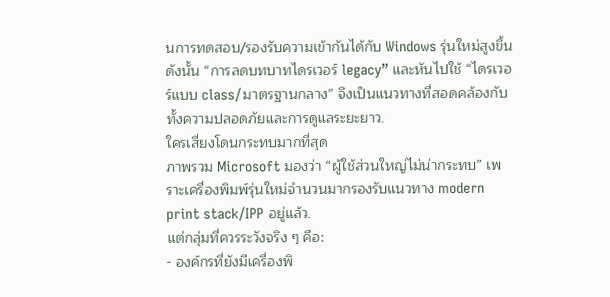นการทดสอบ/รองรับความเข้ากันได้กับ Windows รุ่นใหม่สูงขึ้น
ดังนั้น “การลดบทบาทไดรเวอร์ legacy” และหันไปใช้ “ไดรเวอร์แบบ class/มาตรฐานกลาง” จึงเป็นแนวทางที่สอดคล้องกับทั้งความปลอดภัยและการดูแลระยะยาว.
ใครเสี่ยงโดนกระทบมากที่สุด
ภาพรวม Microsoft มองว่า “ผู้ใช้ส่วนใหญ่ไม่น่ากระทบ” เพราะเครื่องพิมพ์รุ่นใหม่จำนวนมากรองรับแนวทาง modern print stack/IPP อยู่แล้ว.
แต่กลุ่มที่ควรระวังจริง ๆ คือ:
- องค์กรที่ยังมีเครื่องพิ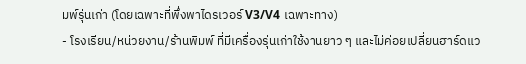มพ์รุ่นเก่า (โดยเฉพาะที่พึ่งพาไดรเวอร์ V3/V4 เฉพาะทาง)
- โรงเรียน/หน่วยงาน/ร้านพิมพ์ ที่มีเครื่องรุ่นเก่าใช้งานยาว ๆ และไม่ค่อยเปลี่ยนฮาร์ดแว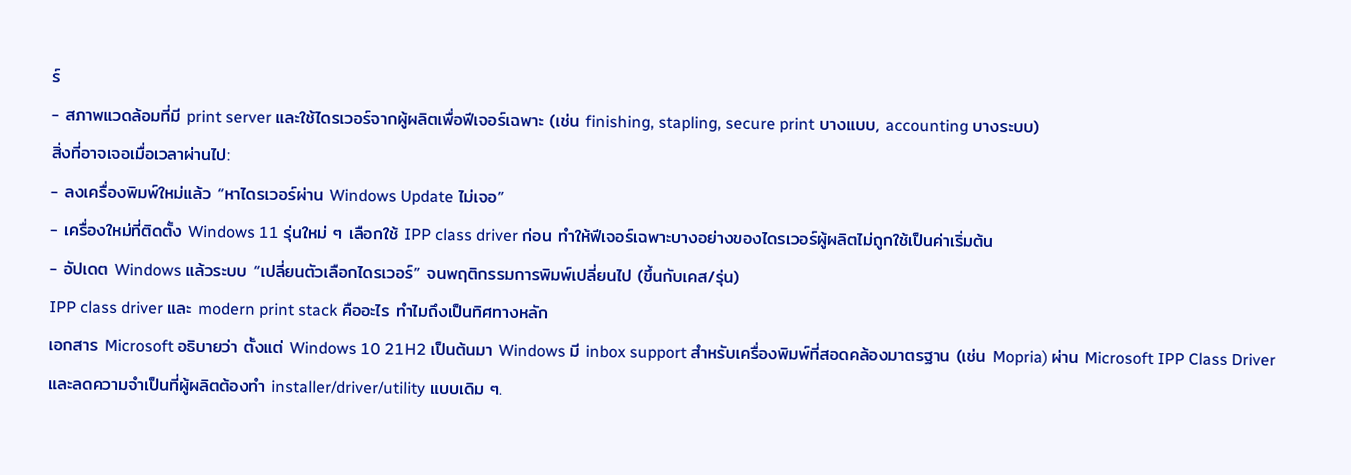ร์
- สภาพแวดล้อมที่มี print server และใช้ไดรเวอร์จากผู้ผลิตเพื่อฟีเจอร์เฉพาะ (เช่น finishing, stapling, secure print บางแบบ, accounting บางระบบ)
สิ่งที่อาจเจอเมื่อเวลาผ่านไป:
- ลงเครื่องพิมพ์ใหม่แล้ว “หาไดรเวอร์ผ่าน Windows Update ไม่เจอ”
- เครื่องใหม่ที่ติดตั้ง Windows 11 รุ่นใหม่ ๆ เลือกใช้ IPP class driver ก่อน ทำให้ฟีเจอร์เฉพาะบางอย่างของไดรเวอร์ผู้ผลิตไม่ถูกใช้เป็นค่าเริ่มต้น
- อัปเดต Windows แล้วระบบ “เปลี่ยนตัวเลือกไดรเวอร์” จนพฤติกรรมการพิมพ์เปลี่ยนไป (ขึ้นกับเคส/รุ่น)
IPP class driver และ modern print stack คืออะไร ทำไมถึงเป็นทิศทางหลัก
เอกสาร Microsoft อธิบายว่า ตั้งแต่ Windows 10 21H2 เป็นต้นมา Windows มี inbox support สำหรับเครื่องพิมพ์ที่สอดคล้องมาตรฐาน (เช่น Mopria) ผ่าน Microsoft IPP Class Driver และลดความจำเป็นที่ผู้ผลิตต้องทำ installer/driver/utility แบบเดิม ๆ.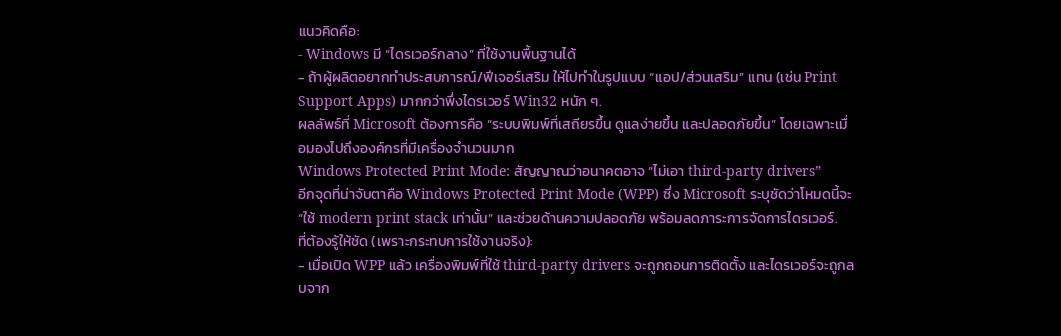แนวคิดคือ:
- Windows มี “ไดรเวอร์กลาง” ที่ใช้งานพื้นฐานได้
- ถ้าผู้ผลิตอยากทำประสบการณ์/ฟีเจอร์เสริม ให้ไปทำในรูปแบบ “แอป/ส่วนเสริม” แทน (เช่น Print Support Apps) มากกว่าพึ่งไดรเวอร์ Win32 หนัก ๆ.
ผลลัพธ์ที่ Microsoft ต้องการคือ “ระบบพิมพ์ที่เสถียรขึ้น ดูแลง่ายขึ้น และปลอดภัยขึ้น” โดยเฉพาะเมื่อมองไปถึงองค์กรที่มีเครื่องจำนวนมาก
Windows Protected Print Mode: สัญญาณว่าอนาคตอาจ “ไม่เอา third-party drivers”
อีกจุดที่น่าจับตาคือ Windows Protected Print Mode (WPP) ซึ่ง Microsoft ระบุชัดว่าโหมดนี้จะ “ใช้ modern print stack เท่านั้น” และช่วยด้านความปลอดภัย พร้อมลดภาระการจัดการไดรเวอร์.
ที่ต้องรู้ให้ชัด (เพราะกระทบการใช้งานจริง):
- เมื่อเปิด WPP แล้ว เครื่องพิมพ์ที่ใช้ third-party drivers จะถูกถอนการติดตั้ง และไดรเวอร์จะถูกลบจาก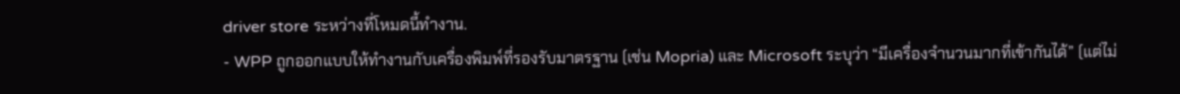driver store ระหว่างที่โหมดนี้ทำงาน.
- WPP ถูกออกแบบให้ทำงานกับเครื่องพิมพ์ที่รองรับมาตรฐาน (เช่น Mopria) และ Microsoft ระบุว่า “มีเครื่องจำนวนมากที่เข้ากันได้” (แต่ไม่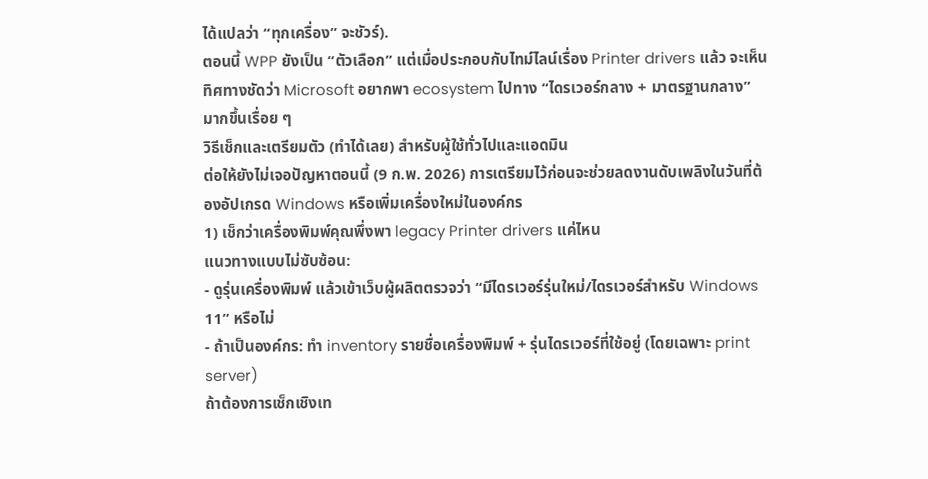ได้แปลว่า “ทุกเครื่อง” จะชัวร์).
ตอนนี้ WPP ยังเป็น “ตัวเลือก” แต่เมื่อประกอบกับไทม์ไลน์เรื่อง Printer drivers แล้ว จะเห็นทิศทางชัดว่า Microsoft อยากพา ecosystem ไปทาง “ไดรเวอร์กลาง + มาตรฐานกลาง” มากขึ้นเรื่อย ๆ
วิธีเช็กและเตรียมตัว (ทำได้เลย) สำหรับผู้ใช้ทั่วไปและแอดมิน
ต่อให้ยังไม่เจอปัญหาตอนนี้ (9 ก.พ. 2026) การเตรียมไว้ก่อนจะช่วยลดงานดับเพลิงในวันที่ต้องอัปเกรด Windows หรือเพิ่มเครื่องใหม่ในองค์กร
1) เช็กว่าเครื่องพิมพ์คุณพึ่งพา legacy Printer drivers แค่ไหน
แนวทางแบบไม่ซับซ้อน:
- ดูรุ่นเครื่องพิมพ์ แล้วเข้าเว็บผู้ผลิตตรวจว่า “มีไดรเวอร์รุ่นใหม่/ไดรเวอร์สำหรับ Windows 11” หรือไม่
- ถ้าเป็นองค์กร: ทำ inventory รายชื่อเครื่องพิมพ์ + รุ่นไดรเวอร์ที่ใช้อยู่ (โดยเฉพาะ print server)
ถ้าต้องการเช็กเชิงเท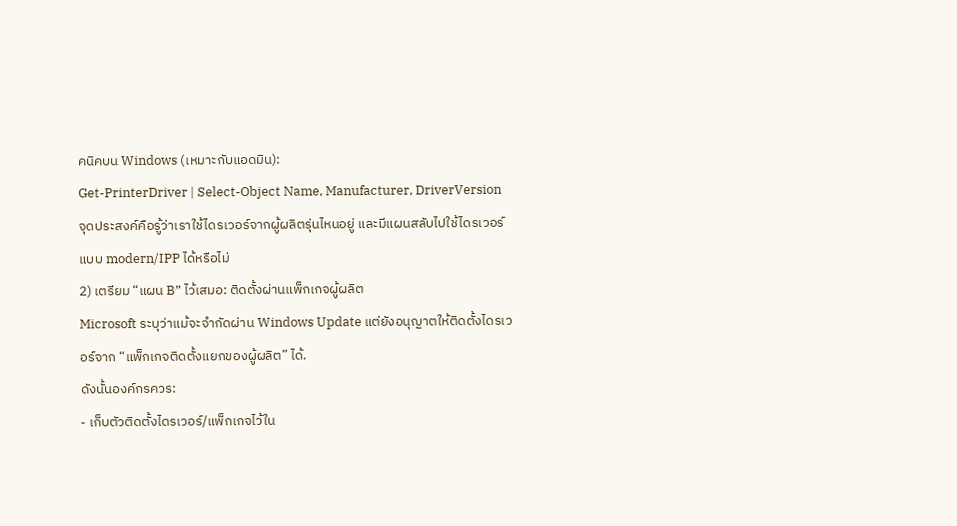คนิคบน Windows (เหมาะกับแอดมิน):
Get-PrinterDriver | Select-Object Name, Manufacturer, DriverVersion
จุดประสงค์คือรู้ว่าเราใช้ไดรเวอร์จากผู้ผลิตรุ่นไหนอยู่ และมีแผนสลับไปใช้ไดรเวอร์แบบ modern/IPP ได้หรือไม่
2) เตรียม “แผน B” ไว้เสมอ: ติดตั้งผ่านแพ็กเกจผู้ผลิต
Microsoft ระบุว่าแม้จะจำกัดผ่าน Windows Update แต่ยังอนุญาตให้ติดตั้งไดรเวอร์จาก “แพ็กเกจติดตั้งแยกของผู้ผลิต” ได้.
ดังนั้นองค์กรควร:
- เก็บตัวติดตั้งไดรเวอร์/แพ็กเกจไว้ใน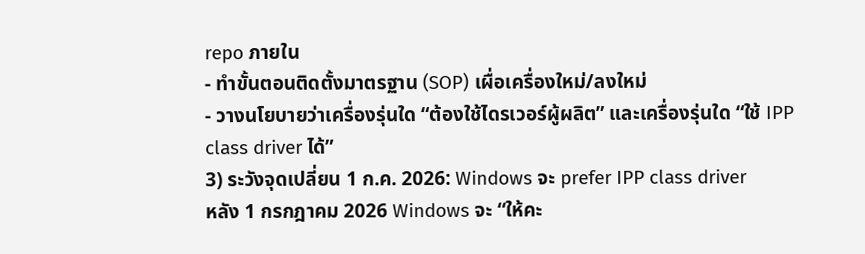repo ภายใน
- ทำขั้นตอนติดตั้งมาตรฐาน (SOP) เผื่อเครื่องใหม่/ลงใหม่
- วางนโยบายว่าเครื่องรุ่นใด “ต้องใช้ไดรเวอร์ผู้ผลิต” และเครื่องรุ่นใด “ใช้ IPP class driver ได้”
3) ระวังจุดเปลี่ยน 1 ก.ค. 2026: Windows จะ prefer IPP class driver
หลัง 1 กรกฎาคม 2026 Windows จะ “ให้คะ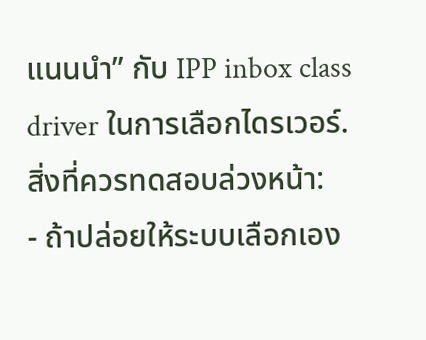แนนนำ” กับ IPP inbox class driver ในการเลือกไดรเวอร์.
สิ่งที่ควรทดสอบล่วงหน้า:
- ถ้าปล่อยให้ระบบเลือกเอง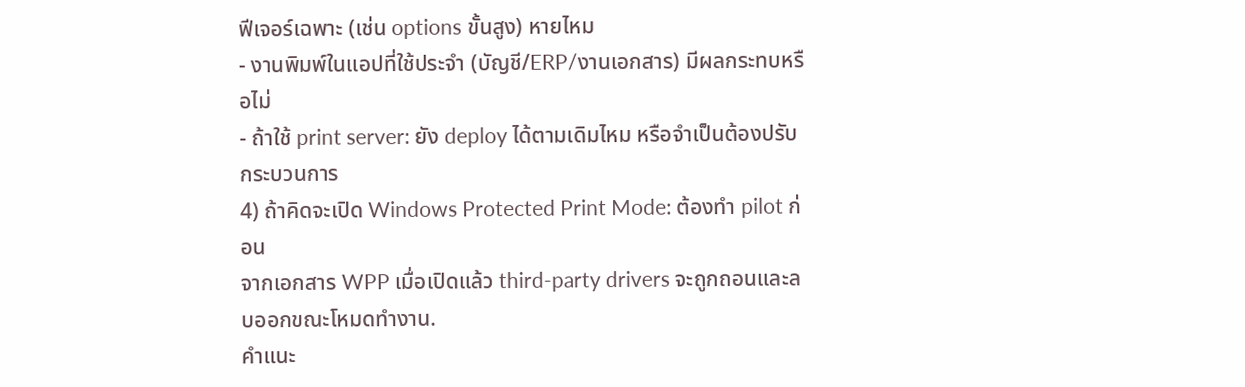ฟีเจอร์เฉพาะ (เช่น options ขั้นสูง) หายไหม
- งานพิมพ์ในแอปที่ใช้ประจำ (บัญชี/ERP/งานเอกสาร) มีผลกระทบหรือไม่
- ถ้าใช้ print server: ยัง deploy ได้ตามเดิมไหม หรือจำเป็นต้องปรับกระบวนการ
4) ถ้าคิดจะเปิด Windows Protected Print Mode: ต้องทำ pilot ก่อน
จากเอกสาร WPP เมื่อเปิดแล้ว third-party drivers จะถูกถอนและลบออกขณะโหมดทำงาน.
คำแนะ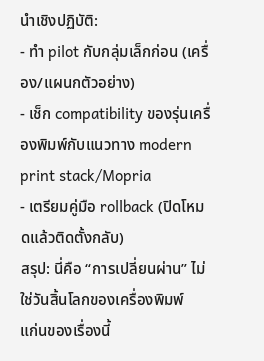นำเชิงปฏิบัติ:
- ทำ pilot กับกลุ่มเล็กก่อน (เครื่อง/แผนกตัวอย่าง)
- เช็ก compatibility ของรุ่นเครื่องพิมพ์กับแนวทาง modern print stack/Mopria
- เตรียมคู่มือ rollback (ปิดโหมดแล้วติดตั้งกลับ)
สรุป: นี่คือ “การเปลี่ยนผ่าน” ไม่ใช่วันสิ้นโลกของเครื่องพิมพ์
แก่นของเรื่องนี้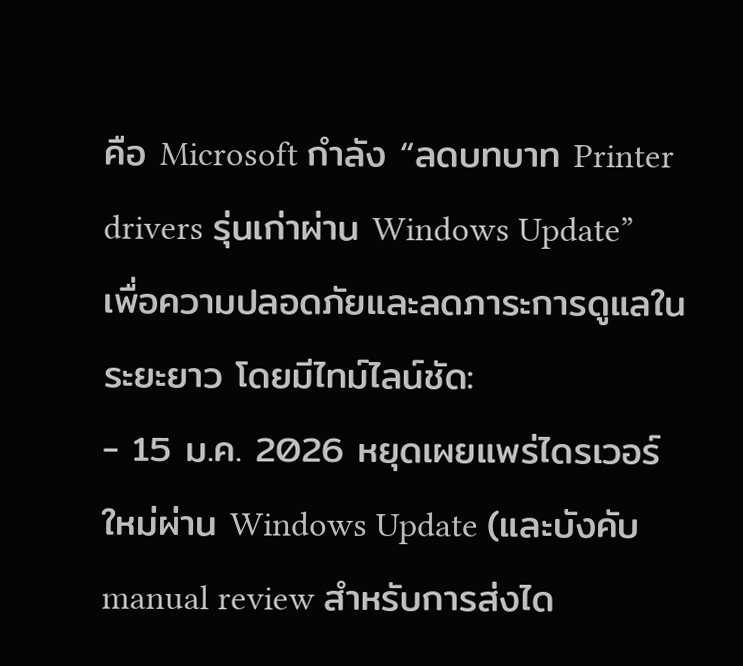คือ Microsoft กำลัง “ลดบทบาท Printer drivers รุ่นเก่าผ่าน Windows Update” เพื่อความปลอดภัยและลดภาระการดูแลในระยะยาว โดยมีไทม์ไลน์ชัด:
- 15 ม.ค. 2026 หยุดเผยแพร่ไดรเวอร์ใหม่ผ่าน Windows Update (และบังคับ manual review สำหรับการส่งได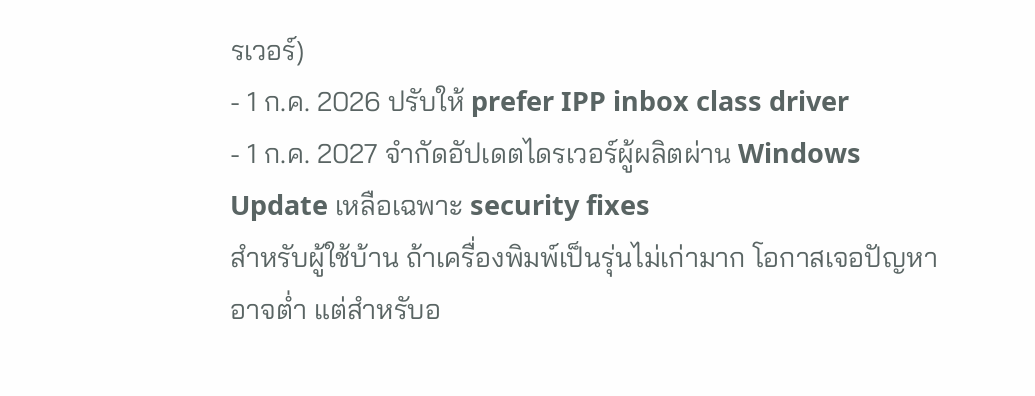รเวอร์)
- 1 ก.ค. 2026 ปรับให้ prefer IPP inbox class driver
- 1 ก.ค. 2027 จำกัดอัปเดตไดรเวอร์ผู้ผลิตผ่าน Windows Update เหลือเฉพาะ security fixes
สำหรับผู้ใช้บ้าน ถ้าเครื่องพิมพ์เป็นรุ่นไม่เก่ามาก โอกาสเจอปัญหาอาจต่ำ แต่สำหรับอ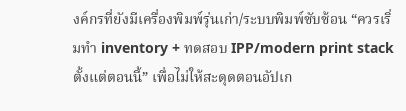งค์กรที่ยังมีเครื่องพิมพ์รุ่นเก่า/ระบบพิมพ์ซับซ้อน “ควรเริ่มทำ inventory + ทดสอบ IPP/modern print stack ตั้งแต่ตอนนี้” เพื่อไม่ให้สะดุดตอนอัปเก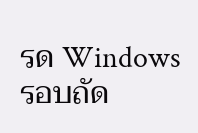รด Windows รอบถัด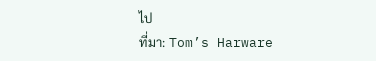ไป
ที่มา: Tom’s Harware